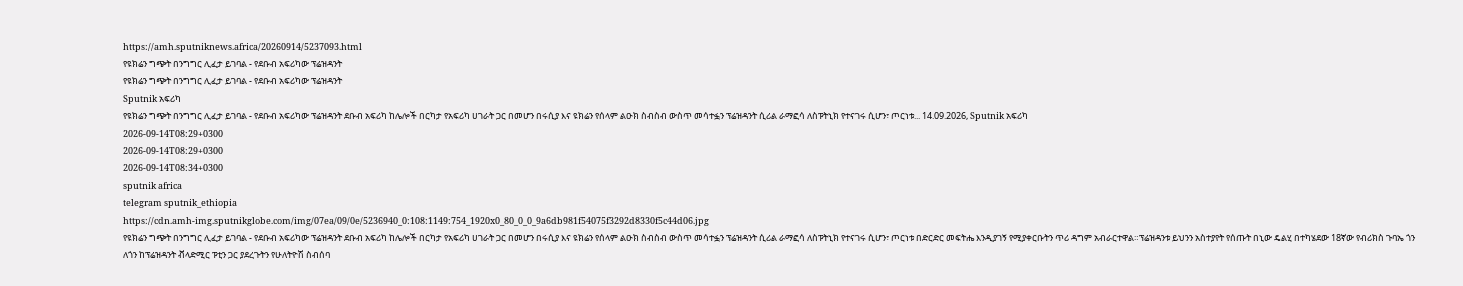https://amh.sputniknews.africa/20260914/5237093.html
የዩክሬን ግጭት በንግግር ሊፈታ ይገባል - የደቡብ አፍሪካው ፕሬዝዳንት
የዩክሬን ግጭት በንግግር ሊፈታ ይገባል - የደቡብ አፍሪካው ፕሬዝዳንት
Sputnik አፍሪካ
የዩክሬን ግጭት በንግግር ሊፈታ ይገባል - የደቡብ አፍሪካው ፕሬዝዳንት ደቡብ አፍሪካ ከሌሎች በርካታ የአፍሪካ ሀገራት ጋር በመሆን በሩሲያ እና ዩክሬን የሰላም ልዑክ ስብስብ ውስጥ መሳተፏን ፕሬዝዳንት ሲሪል ራማፎሳ ለስፑትኒክ የተናገሩ ሲሆን፣ ጦርነቱ... 14.09.2026, Sputnik አፍሪካ
2026-09-14T08:29+0300
2026-09-14T08:29+0300
2026-09-14T08:34+0300
sputnik africa
telegram sputnik_ethiopia
https://cdn.amh-img.sputnikglobe.com/img/07ea/09/0e/5236940_0:108:1149:754_1920x0_80_0_0_9a6db981f54075f3292d8330f5c44d06.jpg
የዩክሬን ግጭት በንግግር ሊፈታ ይገባል - የደቡብ አፍሪካው ፕሬዝዳንት ደቡብ አፍሪካ ከሌሎች በርካታ የአፍሪካ ሀገራት ጋር በመሆን በሩሲያ እና ዩክሬን የሰላም ልዑክ ስብስብ ውስጥ መሳተፏን ፕሬዝዳንት ሲሪል ራማፎሳ ለስፑትኒክ የተናገሩ ሲሆን፣ ጦርነቱ በድርድር መፍትሔ እንዲያገኝ የሚያቀርቡትን ጥሪ ዳግም አብራርተዋል።ፕሬዝዳንቱ ይህንን አስተያየት የሰጡት በኒው ዴልሂ በተካሄደው 18ኛው የብሪክስ ጉባኤ ጎን ለጎን ከፕሬዝዳንት ቭላድሚር ፑቲን ጋር ያደረጉትን የሁለትዮሽ ስብሰባ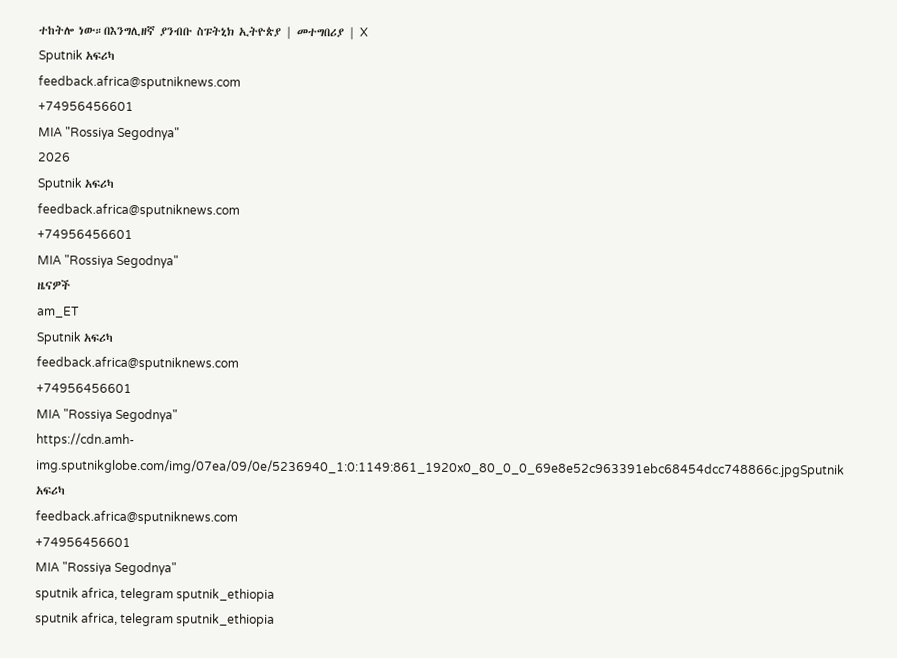ተከትሎ ነው።በእንግሊዘኛ ያንብቡ ስፑትኒክ ኢትዮጵያ | መተግበሪያ | X
Sputnik አፍሪካ
feedback.africa@sputniknews.com
+74956456601
MIA "Rossiya Segodnya"
2026
Sputnik አፍሪካ
feedback.africa@sputniknews.com
+74956456601
MIA "Rossiya Segodnya"
ዜናዎች
am_ET
Sputnik አፍሪካ
feedback.africa@sputniknews.com
+74956456601
MIA "Rossiya Segodnya"
https://cdn.amh-img.sputnikglobe.com/img/07ea/09/0e/5236940_1:0:1149:861_1920x0_80_0_0_69e8e52c963391ebc68454dcc748866c.jpgSputnik አፍሪካ
feedback.africa@sputniknews.com
+74956456601
MIA "Rossiya Segodnya"
sputnik africa, telegram sputnik_ethiopia
sputnik africa, telegram sputnik_ethiopia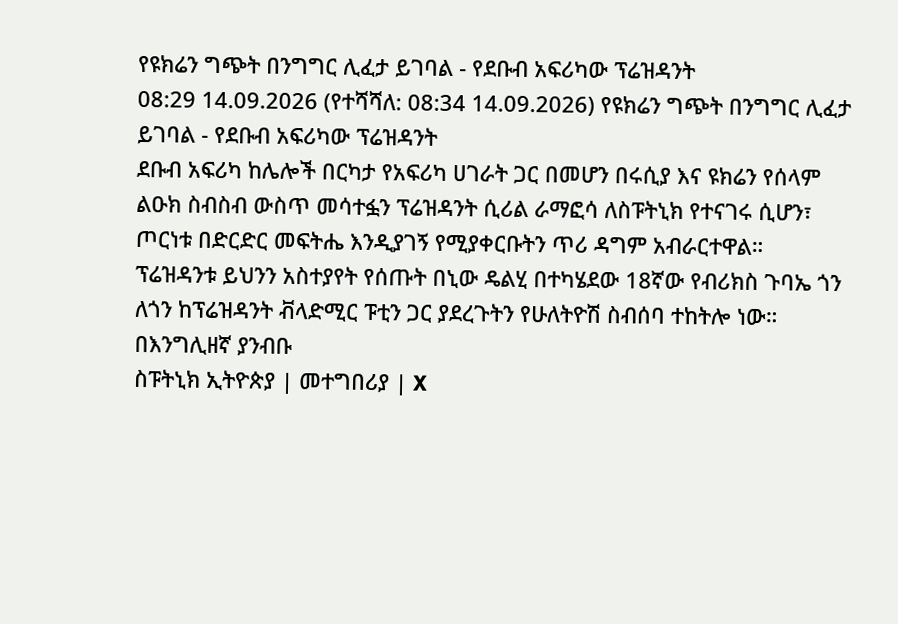የዩክሬን ግጭት በንግግር ሊፈታ ይገባል - የደቡብ አፍሪካው ፕሬዝዳንት
08:29 14.09.2026 (የተሻሻለ: 08:34 14.09.2026) የዩክሬን ግጭት በንግግር ሊፈታ ይገባል - የደቡብ አፍሪካው ፕሬዝዳንት
ደቡብ አፍሪካ ከሌሎች በርካታ የአፍሪካ ሀገራት ጋር በመሆን በሩሲያ እና ዩክሬን የሰላም ልዑክ ስብስብ ውስጥ መሳተፏን ፕሬዝዳንት ሲሪል ራማፎሳ ለስፑትኒክ የተናገሩ ሲሆን፣ ጦርነቱ በድርድር መፍትሔ እንዲያገኝ የሚያቀርቡትን ጥሪ ዳግም አብራርተዋል።
ፕሬዝዳንቱ ይህንን አስተያየት የሰጡት በኒው ዴልሂ በተካሄደው 18ኛው የብሪክስ ጉባኤ ጎን ለጎን ከፕሬዝዳንት ቭላድሚር ፑቲን ጋር ያደረጉትን የሁለትዮሽ ስብሰባ ተከትሎ ነው።
በእንግሊዘኛ ያንብቡ
ስፑትኒክ ኢትዮጵያ | መተግበሪያ | X